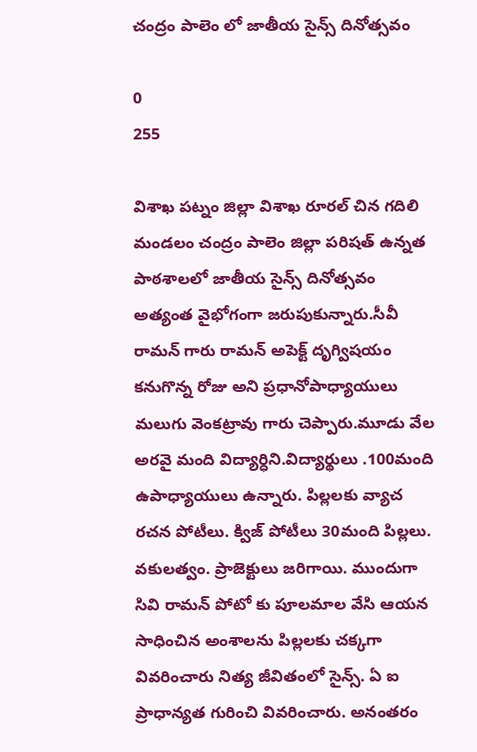చంద్రం పాలెం లో జాతీయ సైన్స్ దినోత్సవం

0
255

విశాఖ పట్నం జిల్లా విశాఖ రూరల్ చిన గదిలి మండలం చంద్రం పాలెం జిల్లా పరిషత్ ఉన్నత పాఠశాలలో జాతీయ సైన్స్ దినోత్సవం అత్యంత వైభోగంగా జరుపుకున్నారు.సీవీ రామన్ గారు రామన్ అపెక్ట్ దృగ్విషయం కనుగొన్న రోజు అని ప్రధానోపాధ్యాయులు మలుగు వెంకట్రావు గారు చెప్పారు.మూడు వేల అరవై మంది విద్యార్ధిని.విద్యార్థులు .100మంది ఉపాధ్యాయులు ఉన్నారు. పిల్లలకు వ్యాచ రచన పోటీలు. క్విజ్ పోటీలు 30మంది పిల్లలు. వకులత్వం. ప్రాజెక్టులు జరిగాయి. ముందుగా సివి రామన్ పోటో కు పూలమాల వేసి ఆయన సాధించిన అంశాలను పిల్లలకు చక్కగా వివరించారు నిత్య జీవితంలో సైన్స్. ఏ ఐ ప్రాధాన్యత గురించి వివరించారు. అనంతరం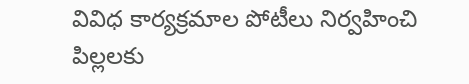వివిధ కార్యక్రమాల పోటీలు నిర్వహించి పిల్లలకు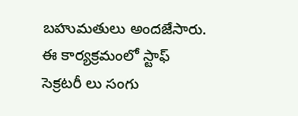బహుమతులు అందజేసారు. ఈ కార్యక్రమంలో స్టాఫ్ సెక్రటరీ లు సంగు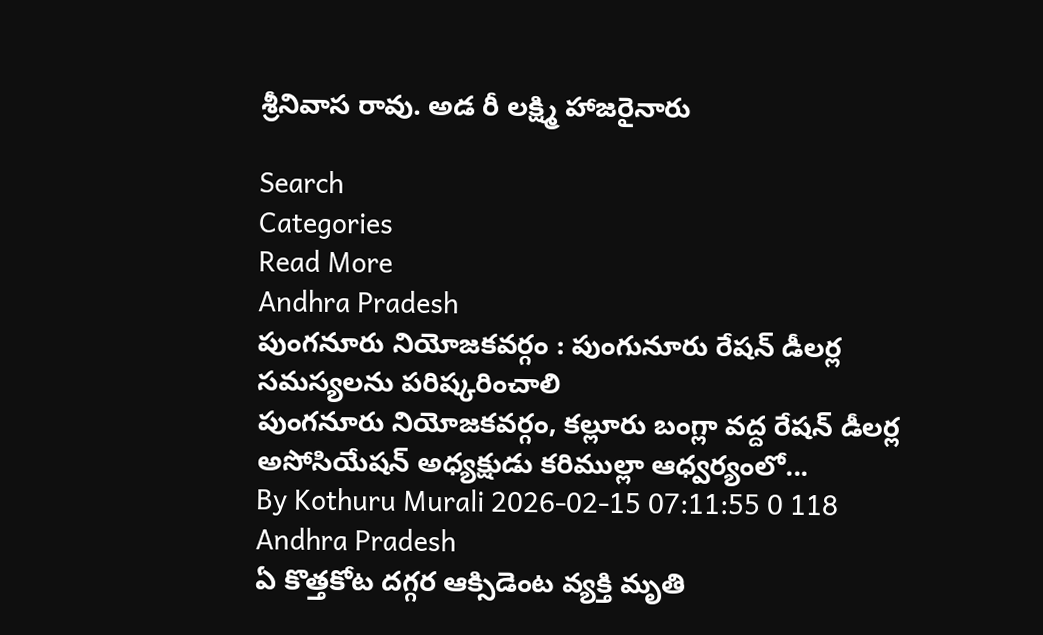శ్రీనివాస రావు. అడ రీ లక్ష్మి హాజరైనారు

Search
Categories
Read More
Andhra Pradesh
పుంగనూరు నియోజకవర్గం : పుంగునూరు రేషన్ డీలర్ల సమస్యలను పరిష్కరించాలి
పుంగనూరు నియోజకవర్గం, కల్లూరు బంగ్లా వద్ద రేషన్ డీలర్ల అసోసియేషన్ అధ్యక్షుడు కరిముల్లా ఆధ్వర్యంలో...
By Kothuru Murali 2026-02-15 07:11:55 0 118
Andhra Pradesh
ఏ కొత్తకోట దగ్గర ఆక్సిడెంట వ్యక్తి మృతి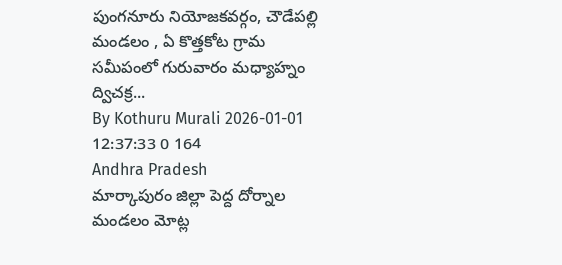పుంగనూరు నియోజకవర్గం, చౌడేపల్లి మండలం , ఏ కొత్తకోట గ్రామ సమీపంలో గురువారం మధ్యాహ్నం ద్విచక్ర...
By Kothuru Murali 2026-01-01 12:37:33 0 164
Andhra Pradesh
మార్కాపురం జిల్లా పెద్ద దోర్నాల మండలం మోట్ల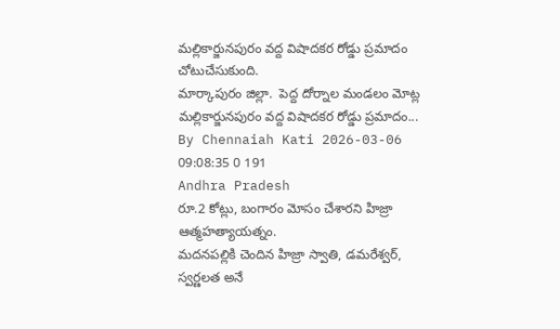మల్లికార్జునపురం వద్ద విషాదకర రోడ్డు ప్రమాదం చోటుచేసుకుంది.
మార్కాపురం జిల్లా.  పెద్ద దోర్నాల మండలం మోట్ల మల్లికార్జునపురం వద్ద విషాదకర రోడ్డు ప్రమాదం...
By Chennaiah Kati 2026-03-06 09:08:35 0 191
Andhra Pradesh
రూ.2 కోట్లు, బంగారం మోసం చేశారని హిజ్రా ఆత్మహత్యాయత్నం.
మదనపల్లికి చెందిన హిజ్రా స్వాతి, డమరేశ్వర్, స్వర్ణలత అనే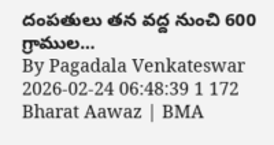దంపతులు తన వద్ద నుంచి 600 గ్రాముల...
By Pagadala Venkateswar 2026-02-24 06:48:39 1 172
Bharat Aawaz | BMA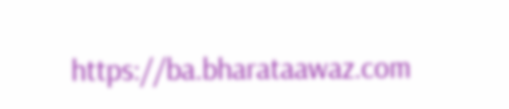https://ba.bharataawaz.com